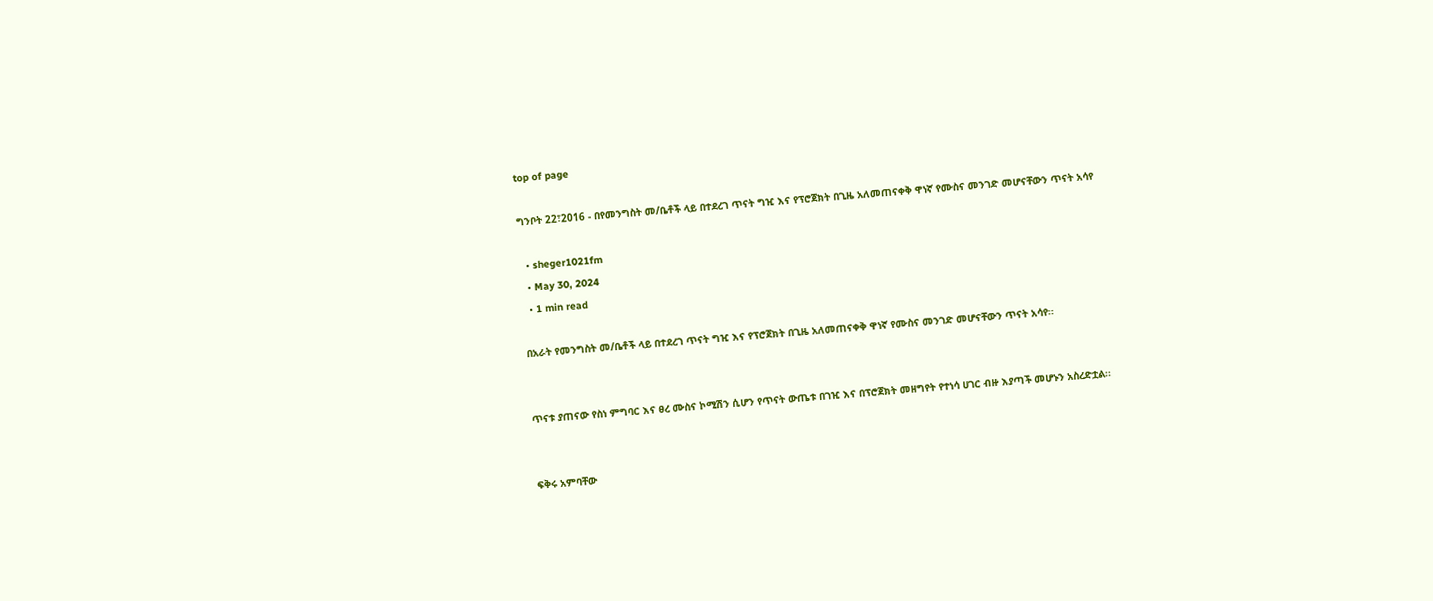top of page

ግንቦት 22፣2016 - በየመንግስት መ/ቤቶች ላይ በተደረገ ጥናት ግዢ እና የፕሮጀክት በጊዜ አለመጠናቀቅ ዋነኛ የሙስና መንገድ መሆናቸውን ጥናት አሳየ

  • sheger1021fm
  • May 30, 2024
  • 1 min read

በአራት የመንግስት መ/ቤቶች ላይ በተደረገ ጥናት ግዢ እና የፕሮጀክት በጊዜ አለመጠናቀቅ ዋነኛ የሙስና መንገድ መሆናቸውን ጥናት አሳየ፡፡


ጥናቱ ያጠናው የስነ ምግባር እና ፀረ ሙስና ኮሚሽን ሲሆን የጥናት ውጤቱ በገዢ እና በፕሮጀክት መዘግየት የተነሳ ሀገር ብዙ እያጣች መሆኑን አስረድቷል፡፡


ፍቅሩ አምባቸው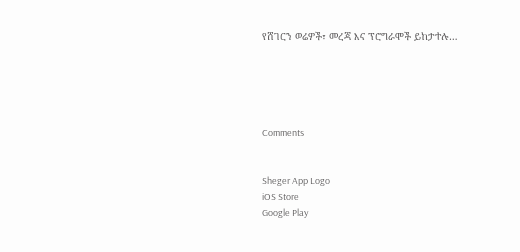የሸገርን ወሬዎች፣ መረጃ እና ፕሮግራሞች ይከታተሉ…





Comments


Sheger App Logo
iOS Store
Google Play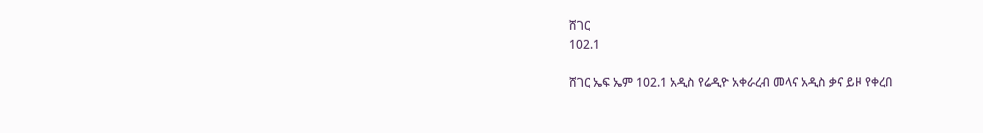ሸገር
102.1

ሸገር ኤፍ ኤም 102.1 አዲስ የሬዲዮ አቀራረብ መላና አዲስ ቃና ይዞ የቀረበ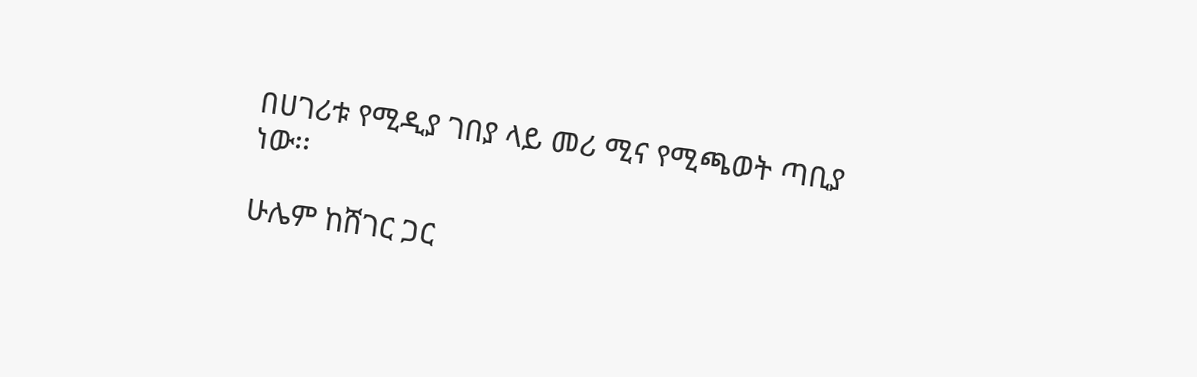በሀገሪቱ የሚዲያ ገበያ ላይ መሪ ሚና የሚጫወት ጣቢያ ነው፡፡

ሁሌም ከሸገር ጋር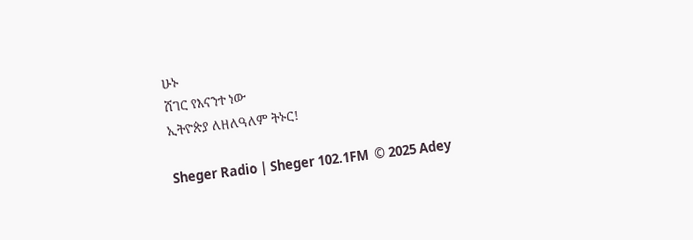ሁኑ
ሸገር የእናንተ ነው
ኢትዮጵያ ለዘለዓለም ትኑር!

Sheger Radio | Sheger 102.1FM  © 2025 Adey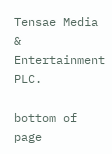Tensae Media & Entertainment PLC.

bottom of page